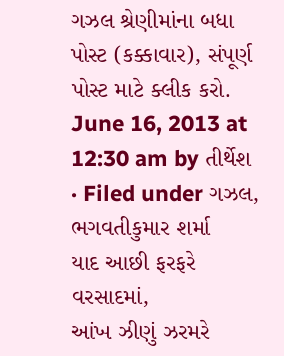ગઝલ શ્રેણીમાંના બધા પોસ્ટ (કક્કાવાર), સંપૂર્ણ પોસ્ટ માટે ક્લીક કરો.
June 16, 2013 at 12:30 am by તીર્થેશ · Filed under ગઝલ, ભગવતીકુમાર શર્મા
યાદ આછી ફરફરે વરસાદમાં,
આંખ ઝીણું ઝરમરે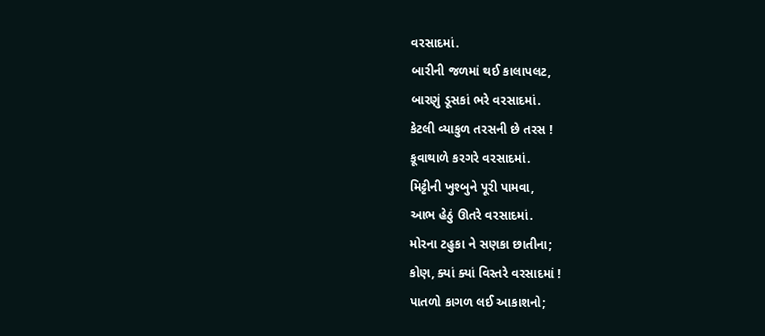વરસાદમાં.
બારીની જળમાં થઈ કાલાપલટ,
બારણું ડૂસકાં ભરે વરસાદમાં.
કેટલી વ્યાકુળ તરસની છે તરસ !
કૂવાથાળે કરગરે વરસાદમાં.
મિટ્ટીની ખુશ્બુને પૂરી પામવા,
આભ હેઠું ઊતરે વરસાદમાં.
મોરના ટહુકા ને સણકા છાતીના;
કોણ, ક્યાં ક્યાં વિસ્તરે વરસાદમાં !
પાતળો કાગળ લઈ આકાશનો;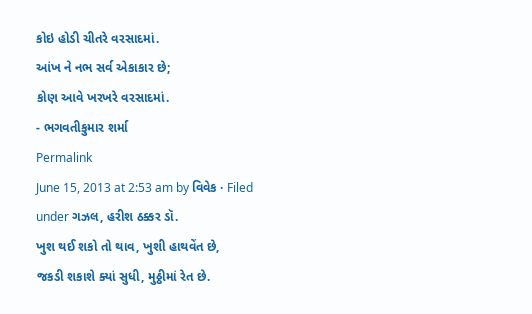કોઇ હોડી ચીતરે વરસાદમાં.
આંખ ને નભ સર્વ એકાકાર છે;
કોણ આવે ખરખરે વરસાદમાં.
- ભગવતીકુમાર શર્મા
Permalink
June 15, 2013 at 2:53 am by વિવેક · Filed under ગઝલ, હરીશ ઠક્કર ડૉ.
ખુશ થઈ શકો તો થાવ, ખુશી હાથવેંત છે,
જકડી શકાશે ક્યાં સુધી, મુઠ્ઠીમાં રેત છે.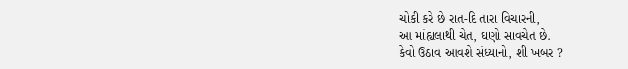ચોકી કરે છે રાત-દિ તારા વિચારની,
આ માંહ્યલાથી ચેત, ઘણો સાવચેત છે.
કેવો ઉઠાવ આવશે સંધ્યાનો, શી ખબર ?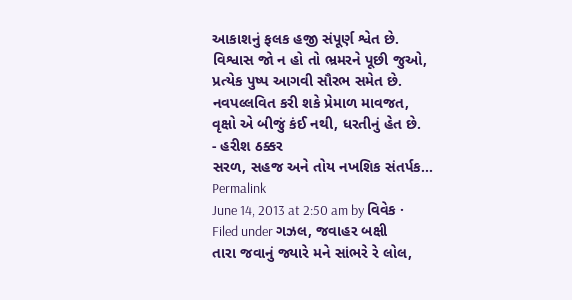આકાશનું ફલક હજી સંપૂર્ણ શ્વેત છે.
વિશ્વાસ જો ન હો તો ભ્રમરને પૂછી જુઓ,
પ્રત્યેક પુષ્પ આગવી સૌરભ સમેત છે.
નવપલ્લવિત કરી શકે પ્રેમાળ માવજત,
વૃક્ષો એ બીજું કંઈ નથી, ધરતીનું હેત છે.
- હરીશ ઠક્કર
સરળ, સહજ અને તોય નખશિક સંતર્પક…
Permalink
June 14, 2013 at 2:50 am by વિવેક · Filed under ગઝલ, જવાહર બક્ષી
તારા જવાનું જ્યારે મને સાંભરે રે લોલ,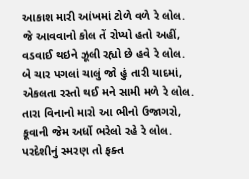આકાશ મારી આંખમાં ટોળે વળે રે લોલ.
જે આવવાનો કોલ તેં રોપ્યો હતો અહીં,
વડવાઈ થઇને ઝૂલી રહ્યો છે હવે રે લોલ.
બે ચાર પગલાં ચાલું જો હું તારી યાદમાં,
એકલતા રસ્તો થઈ મને સામી મળે રે લોલ.
તારા વિનાનો મારો આ ભીનો ઉજાગરો,
કૂવાની જેમ અર્ધો ભરેલો રહે રે લોલ.
પરદેશીનું સ્મરણ તો ફક્ત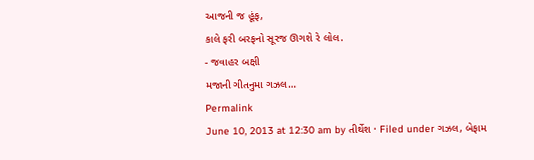આજની જ હૂંફ,
કાલે ફરી બરફનો સૂરજ ઊગશે રે લોલ.
- જવાહર બક્ષી
મજાની ગીતનુમા ગઝલ…
Permalink
June 10, 2013 at 12:30 am by તીર્થેશ · Filed under ગઝલ, બેફામ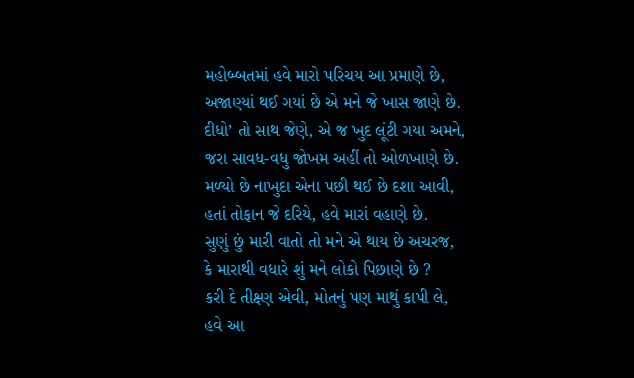મહોબ્બતમાં હવે મારો પરિચય આ પ્રમાણે છે,
અજાણ્યાં થઈ ગયાં છે એ મને જે ખાસ જાણે છે.
દીધો’ તો સાથ જેણે, એ જ ખુદ લૂંટી ગયા અમને,
જરા સાવધ-વધુ જોખમ અહીં તો ઓળખાણે છે.
મળ્યો છે નાખુદા એના પછી થઈ છે દશા આવી,
હતાં તોફાન જે દરિયે, હવે મારાં વહાણે છે.
સુણું છું મારી વાતો તો મને એ થાય છે અચરજ,
કે મારાથી વધારે શું મને લોકો પિછાણે છે ?
કરી દે તીક્ષ્ણ એવી, મોતનું પણ માથું કાપી લે,
હવે આ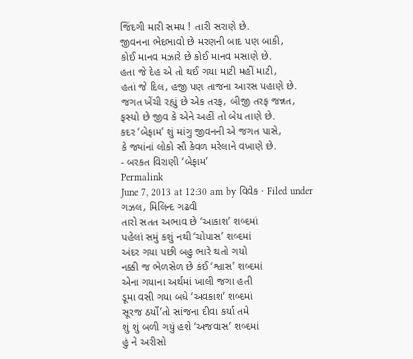જિંદગી મારી સમય ! તારી સરાણે છે.
જીવનના ભેદભાવો છે મરણની બાદ પણ બાકી,
કોઈ માનવ મઝારે છે કોઈ માનવ મસાણે છે.
હતા જે દેહ એ તો થઈ ગયા માટી મહીં માટી,
હતાં જે દિલ, હજી પણ તાજના આરસ પહાણે છે.
જગત ખેંચી રહ્યું છે એક તરફ, બીજી તરફ જન્નત,
ફસ્યો છે જીવ કે એને અહીં તો બેય તાણે છે.
કદર ‘બેફામ’ શું માંગુ જીવનની એ જગત પાસે,
કે જ્યાંનાં લોકો સૌ કેવળ મરેલાને વખાણે છે.
- બરકત વિરાણી ‘બેફામ’
Permalink
June 7, 2013 at 12:30 am by વિવેક · Filed under ગઝલ, મિલિન્દ ગઢવી
તારો સતત અભાવ છે ‘આકાશ’ શબ્દમાં
પહેલાં સમું કશું નથી ‘ચોપાસ’ શબ્દમાં
અંદર ગયા પછી બહુ ભારે થતો ગયો
નક્કી જ ભેળસેળ છે કંઈ ‘શ્વાસ’ શબ્દમાં
એના ગયાના અર્થમાં ખાલી જગા હતી
ડૂમા વસી ગયા બધે ‘અવકાશ’ શબ્દમાં
સૂરજ ઠર્યો’તો સાંજના દીવા કર્યા તમે
શું શું બળી ગયું હશે ‘અજવાસ’ શબ્દમાં
હું ને અરીસો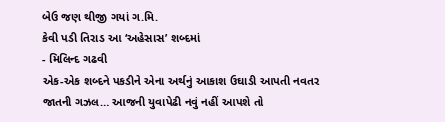બેઉ જણ થીજી ગયાં ગ.મિ.
કેવી પડી તિરાડ આ ‘અહેસાસ’ શબ્દમાં
- મિલિન્દ ગઢવી
એક-એક શબ્દને પકડીને એના અર્થનું આકાશ ઉઘાડી આપતી નવતર જાતની ગઝલ… આજની યુવાપેઢી નવું નહીં આપશે તો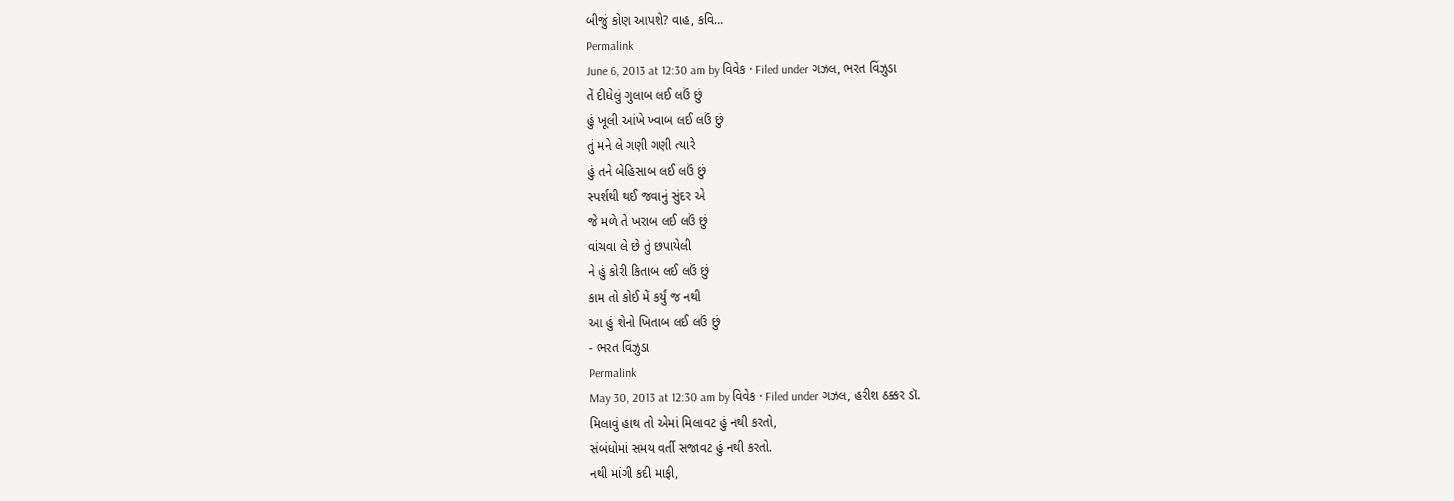બીજું કોણ આપશે? વાહ, કવિ…
Permalink
June 6, 2013 at 12:30 am by વિવેક · Filed under ગઝલ, ભરત વિંઝુડા
તેં દીધેલું ગુલાબ લઈ લઉં છું
હું ખૂલી આંખે ખ્વાબ લઈ લઉં છું
તું મને લે ગણી ગણી ત્યારે
હું તને બેહિસાબ લઈ લઉં છું
સ્પર્શથી થઈ જવાનું સુંદર એ
જે મળે તે ખરાબ લઈ લઉં છું
વાંચવા લે છે તું છપાયેલી
ને હું કોરી કિતાબ લઈ લઉં છું
કામ તો કોઈ મેં કર્યું જ નથી
આ હું શેનો ખિતાબ લઈ લઉં છું
- ભરત વિંઝુડા
Permalink
May 30, 2013 at 12:30 am by વિવેક · Filed under ગઝલ, હરીશ ઠક્કર ડૉ.
મિલાવું હાથ તો એમાં મિલાવટ હું નથી કરતો,
સંબંધોમાં સમય વર્તી સજાવટ હું નથી કરતો.
નથી માંગી કદી માફી,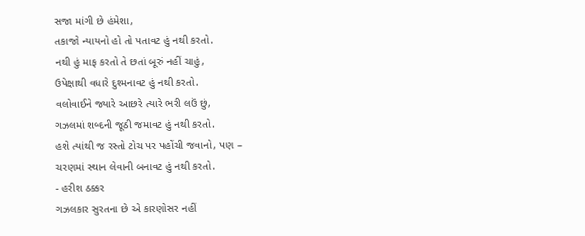સજા માંગી છે હંમેશા,
તકાજો ન્યાયનો હો તો પતાવટ હું નથી કરતો.
નથી હું માફ કરતો તે છતાં બૂરું નહીં ચાહું,
ઉપેક્ષાથી વધારે દુશ્મનાવટ હું નથી કરતો.
વલોવાઈને જ્યારે આછરે ત્યારે ભરી લઉં છું,
ગઝલમાં શબ્દની જૂઠી જમાવટ હું નથી કરતો.
હશે ત્યાંથી જ રસ્તો ટોચ પર પહોંચી જવાનો, પણ –
ચરણમાં સ્થાન લેવાની બનાવટ હું નથી કરતો.
- હરીશ ઠક્કર
ગઝલકાર સુરતના છે એ કારણોસર નહીં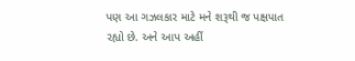પણ આ ગઝલકાર માટે મને શરૂથી જ પક્ષપાત રહ્યો છે. અને આપ અહીં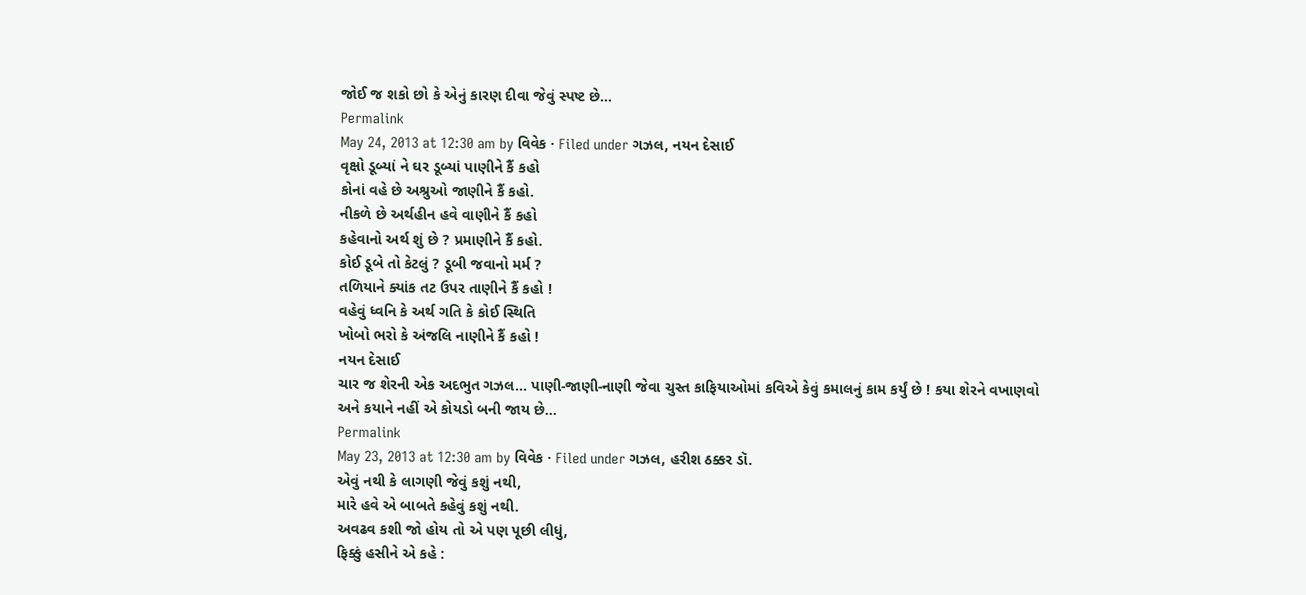જોઈ જ શકો છો કે એનું કારણ દીવા જેવું સ્પષ્ટ છે…
Permalink
May 24, 2013 at 12:30 am by વિવેક · Filed under ગઝલ, નયન દેસાઈ
વૃક્ષો ડૂબ્યાં ને ઘર ડૂબ્યાં પાણીને કૈં કહો
કોનાં વહે છે અશ્રુઓ જાણીને કૈં કહો.
નીકળે છે અર્થહીન હવે વાણીને કૈં કહો
કહેવાનો અર્થ શું છે ? પ્રમાણીને કૈં કહો.
કોઈ ડૂબે તો કેટલું ? ડૂબી જવાનો મર્મ ?
તળિયાને ક્યાંક તટ ઉપર તાણીને કૈં કહો !
વહેવું ધ્વનિ કે અર્થ ગતિ કે કોઈ સ્થિતિ
ખોબો ભરો કે અંજલિ નાણીને કૈં કહો !
નયન દેસાઈ
ચાર જ શેરની એક અદભુત ગઝલ… પાણી-જાણી-નાણી જેવા ચુસ્ત કાફિયાઓમાં કવિએ કેવું કમાલનું કામ કર્યું છે ! કયા શેરને વખાણવો અને કયાને નહીં એ કોયડો બની જાય છે…
Permalink
May 23, 2013 at 12:30 am by વિવેક · Filed under ગઝલ, હરીશ ઠક્કર ડૉ.
એવું નથી કે લાગણી જેવું કશું નથી,
મારે હવે એ બાબતે કહેવું કશું નથી.
અવઢવ કશી જો હોય તો એ પણ પૂછી લીધું,
ફિક્કું હસીને એ કહે :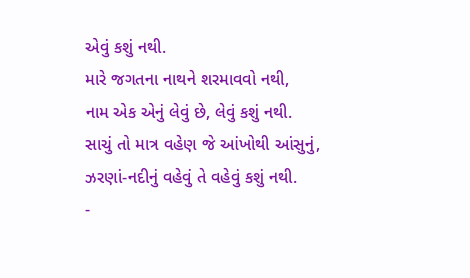એવું કશું નથી.
મારે જગતના નાથને શરમાવવો નથી,
નામ એક એનું લેવું છે, લેવું કશું નથી.
સાચું તો માત્ર વહેણ જે આંખોથી આંસુનું,
ઝરણાં-નદીનું વહેવું તે વહેવું કશું નથી.
-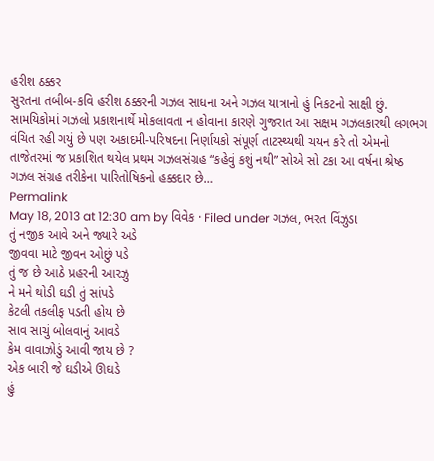હરીશ ઠક્કર
સુરતના તબીબ-કવિ હરીશ ઠક્કરની ગઝલ સાધના અને ગઝલ યાત્રાનો હું નિકટનો સાક્ષી છું. સામયિકોમાં ગઝલો પ્રકાશનાર્થે મોકલાવતા ન હોવાના કારણે ગુજરાત આ સક્ષમ ગઝલકારથી લગભગ વંચિત રહી ગયું છે પણ અકાદમી-પરિષદના નિર્ણાયકો સંપૂર્ણ તાટસ્થ્યથી ચયન કરે તો એમનો તાજેતરમાં જ પ્રકાશિત થયેલ પ્રથમ ગઝલસંગ્રહ “કહેવું કશું નથી” સોએ સો ટકા આ વર્ષના શ્રેષ્ઠ ગઝલ સંગ્રહ તરીકેના પારિતોષિકનો હક્કદાર છે…
Permalink
May 18, 2013 at 12:30 am by વિવેક · Filed under ગઝલ, ભરત વિંઝુડા
તું નજીક આવે અને જ્યારે અડે
જીવવા માટે જીવન ઓછું પડે
તું જ છે આઠે પ્રહરની આરઝુ
ને મને થોડી ઘડી તું સાંપડે
કેટલી તકલીફ પડતી હોય છે
સાવ સાચું બોલવાનું આવડે
કેમ વાવાઝોડું આવી જાય છે ?
એક બારી જે ઘડીએ ઊઘડે
હું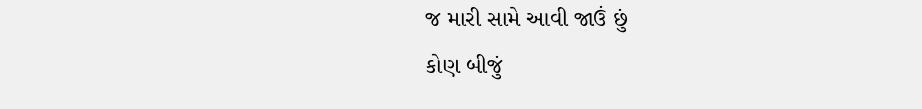જ મારી સામે આવી જાઉં છું
કોણ બીજું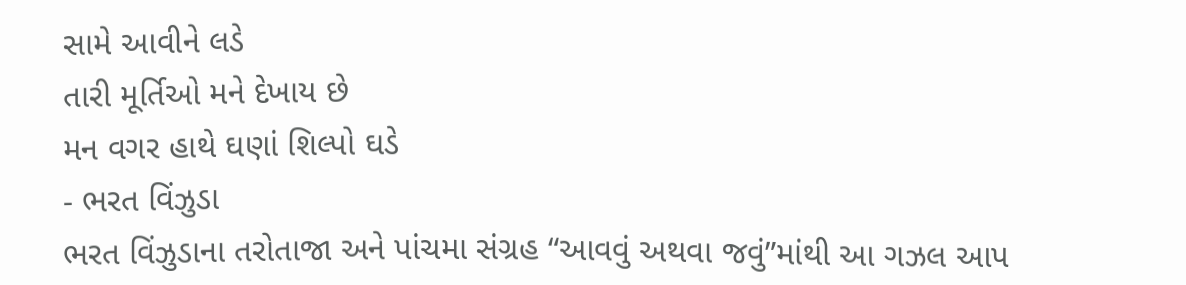સામે આવીને લડે
તારી મૂર્તિઓ મને દેખાય છે
મન વગર હાથે ઘણાં શિલ્પો ઘડે
- ભરત વિંઝુડા
ભરત વિંઝુડાના તરોતાજા અને પાંચમા સંગ્રહ “આવવું અથવા જવું”માંથી આ ગઝલ આપ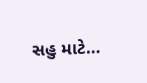સહુ માટે…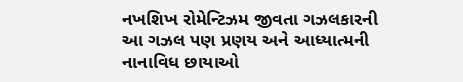નખશિખ રોમેન્ટિઝમ જીવતા ગઝલકારની આ ગઝલ પણ પ્રણય અને આધ્યાત્મની નાનાવિધ છાયાઓ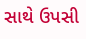સાથે ઉપસી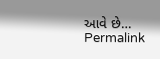આવે છે…
Permalink